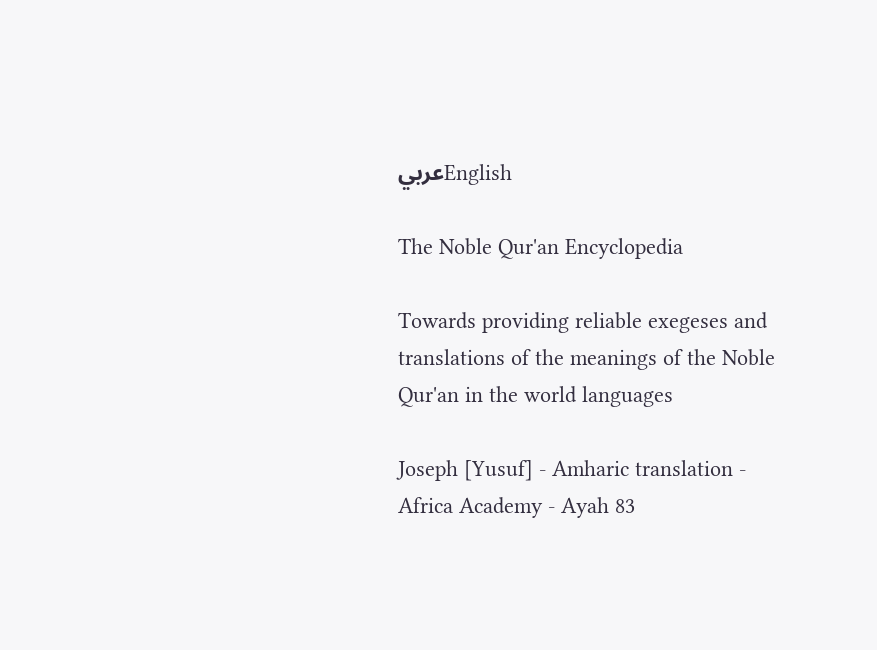عربيEnglish

The Noble Qur'an Encyclopedia

Towards providing reliable exegeses and translations of the meanings of the Noble Qur'an in the world languages

Joseph [Yusuf] - Amharic translation - Africa Academy - Ayah 83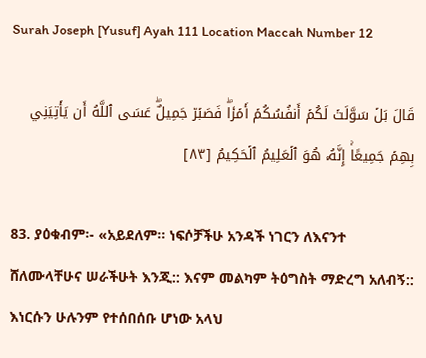Surah Joseph [Yusuf] Ayah 111 Location Maccah Number 12

قَالَ بَلۡ سَوَّلَتۡ لَكُمۡ أَنفُسُكُمۡ أَمۡرٗاۖ فَصَبۡرٞ جَمِيلٌۖ عَسَى ٱللَّهُ أَن يَأۡتِيَنِي بِهِمۡ جَمِيعًاۚ إِنَّهُۥ هُوَ ٱلۡعَلِيمُ ٱلۡحَكِيمُ [٨٣]

83. ያዕቁብም፡- «አይደለም። ነፍሶቻችሁ አንዳች ነገርን ለእናንተ ሸለሙላቸሁና ሠራችሁት እንጂ:: እናም መልካም ትዕግስት ማድረግ አለብኝ:: እነርሱን ሁሉንም የተሰበሰቡ ሆነው አላህ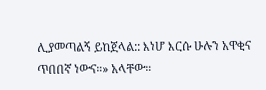ሊያመጣልኝ ይከጀላል:: እነሆ እርሱ ሁሉን አዋቂና ጥበበኛ ነውና።» አላቸው።